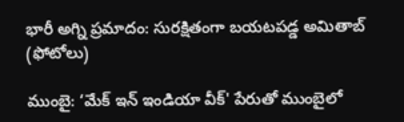భారీ అగ్ని ప్రమాదం: సురక్షితంగా బయటపడ్డ అమితాబ్ (ఫోటోలు)

ముంబై: ‘మేక్‌ ఇన్‌ ఇండియా వీక్‌' పేరుతో ముంబైలో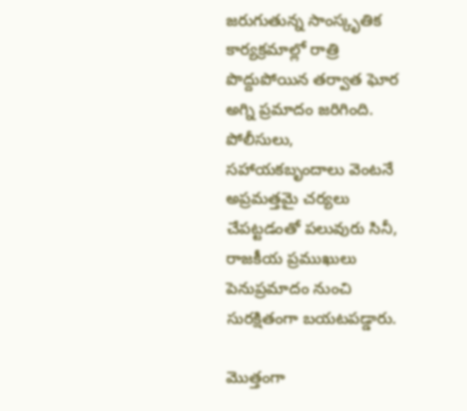జరుగుతున్న సాంస్కృతిక కార్యక్రమాల్లో రాత్రి పొద్దుపోయిన తర్వాత ఘోర అగ్ని ప్రమాదం జరిగింది. పోలీసులు, సహాయకబృందాలు వెంటనే అప్రమత్తమై చర్యలు చేపట్టడంతో పలువురు సినీ, రాజకీయ ప్రముఖులు పెనుప్రమాదం నుంచి సురక్షితంగా బయటపడ్డారు.

మొత్తంగా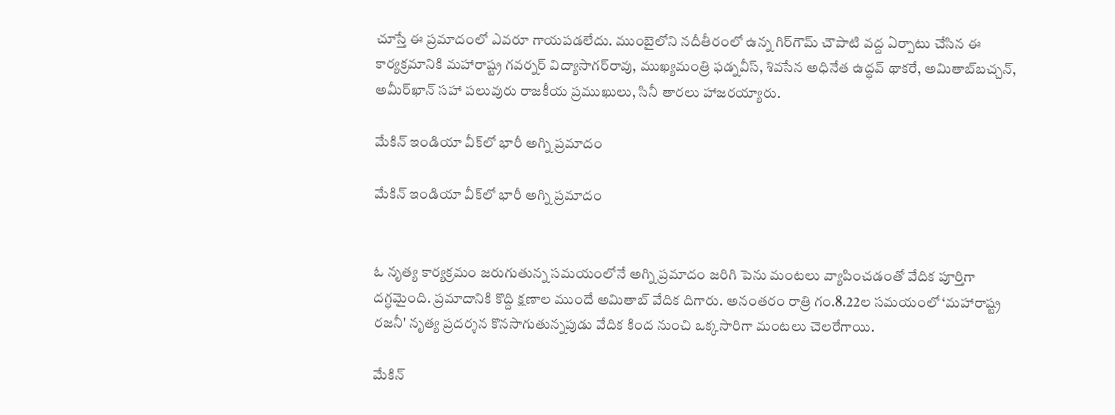చూస్తే ఈ ప్రమాదంలో ఎవరూ గాయపడలేదు. ముంబైలోని నదీతీరంలో ఉన్న గిర్‌గౌమ్ చౌపాటి వద్ద ఏర్పాటు చేసిన ఈ కార్యక్రమానికి మహారాష్ట్ర గవర్నర్ విద్యాసాగర్‌రావు, ముఖ్యమంత్రి ఫడ్నవీస్, శివసేన అధినేత ఉద్ధవ్‌ థాకరే, అమితాబ్‌బచ్చన్‌, అమీర్‌ఖాన్‌ సహా పలువురు రాజకీయ ప్రముఖులు, సినీ తారలు హాజరయ్యారు.

మేకిన్ ఇండియా వీక్‌లో భారీ అగ్ని ప్రమాదం

మేకిన్ ఇండియా వీక్‌లో భారీ అగ్ని ప్రమాదం


ఓ నృత్య కార్యక్రమం జరుగుతున్న సమయంలోనే అగ్ని ప్రమాదం జరిగి పెను మంటలు వ్యాపించడంతో వేదిక పూర్తిగా దగ్ధమైంది. ప్రమాదానికి కొద్ది క్షణాల ముందే అమితాబ్ వేదిక దిగారు. అనంతరం రాత్రి గం.8.22ల సమయంలో ‘మహారాష్ట్ర రజనీ' నృత్య ప్రదర్శన కొనసాగుతున్నపుడు వేదిక కింద నుంచి ఒక్కసారిగా మంటలు చెలరేగాయి.

మేకిన్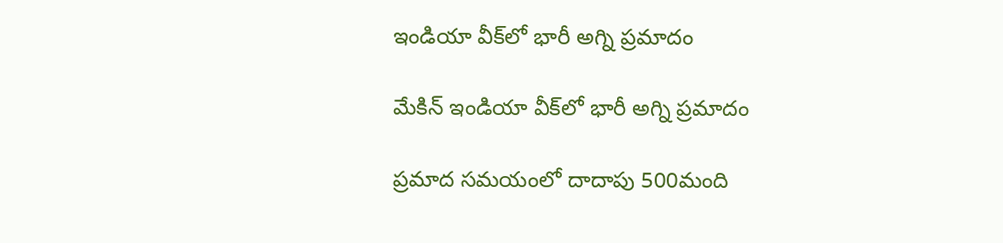ఇండియా వీక్‌లో భారీ అగ్ని ప్రమాదం

మేకిన్ ఇండియా వీక్‌లో భారీ అగ్ని ప్రమాదం

ప్రమాద సమయంలో దాదాపు 500మంది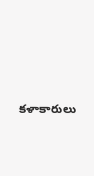కళాకారులు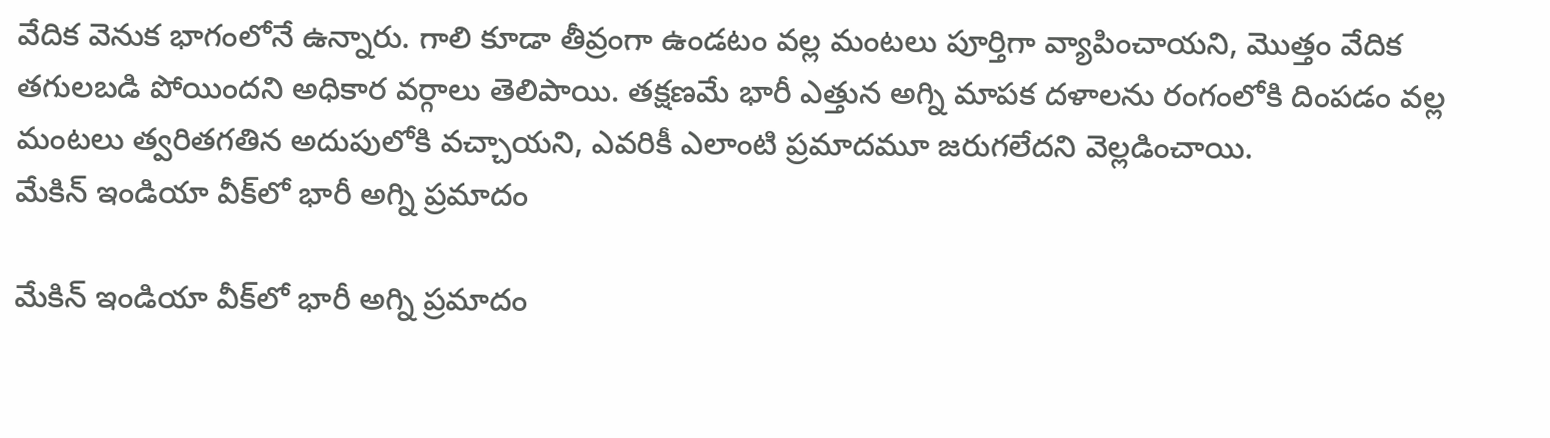వేదిక వెనుక భాగంలోనే ఉన్నారు. గాలి కూడా తీవ్రంగా ఉండటం వల్ల మంటలు పూర్తిగా వ్యాపించాయని, మొత్తం వేదిక తగులబడి పోయిందని అధికార వర్గాలు తెలిపాయి. తక్షణమే భారీ ఎత్తున అగ్ని మాపక దళాలను రంగంలోకి దింపడం వల్ల మంటలు త్వరితగతిన అదుపులోకి వచ్చాయని, ఎవరికీ ఎలాంటి ప్రమాదమూ జరుగలేదని వెల్లడించాయి.
మేకిన్ ఇండియా వీక్‌లో భారీ అగ్ని ప్రమాదం

మేకిన్ ఇండియా వీక్‌లో భారీ అగ్ని ప్రమాదం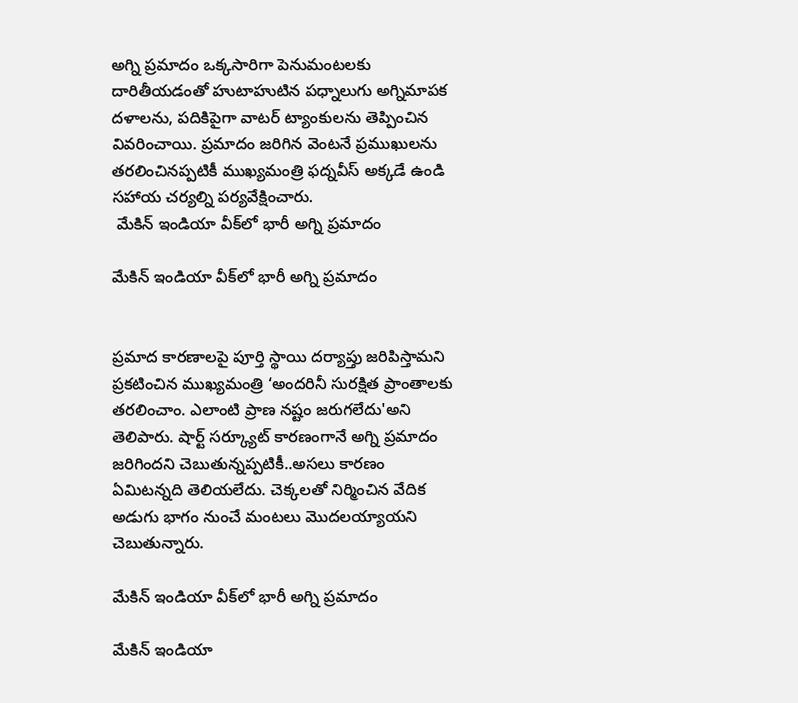అగ్ని ప్రమాదం ఒక్కసారిగా పెనుమంటలకు దారితీయడంతో హుటాహుటిన పధ్నాలుగు అగ్నిమాపక దళాలను, పదికిపైగా వాటర్ ట్యాంకులను తెప్పించిన వివరించాయి. ప్రమాదం జరిగిన వెంటనే ప్రముఖులను తరలించినప్పటికీ ముఖ్యమంత్రి ఫద్నవీస్ అక్కడే ఉండి సహాయ చర్యల్ని పర్యవేక్షించారు.
 మేకిన్ ఇండియా వీక్‌లో భారీ అగ్ని ప్రమాదం

మేకిన్ ఇండియా వీక్‌లో భారీ అగ్ని ప్రమాదం


ప్రమాద కారణాలపై పూర్తి స్థాయి దర్యాప్తు జరిపిస్తామని ప్రకటించిన ముఖ్యమంత్రి ‘అందరినీ సురక్షిత ప్రాంతాలకు తరలించాం. ఎలాంటి ప్రాణ నష్టం జరుగలేదు'అని తెలిపారు. షార్ట్ సర్క్యూట్ కారణంగానే అగ్ని ప్రమాదం జరిగిందని చెబుతున్నప్పటికీ..అసలు కారణం ఏమిటన్నది తెలియలేదు. చెక్కలతో నిర్మించిన వేదిక అడుగు భాగం నుంచే మంటలు మొదలయ్యాయని చెబుతున్నారు.

మేకిన్ ఇండియా వీక్‌లో భారీ అగ్ని ప్రమాదం

మేకిన్ ఇండియా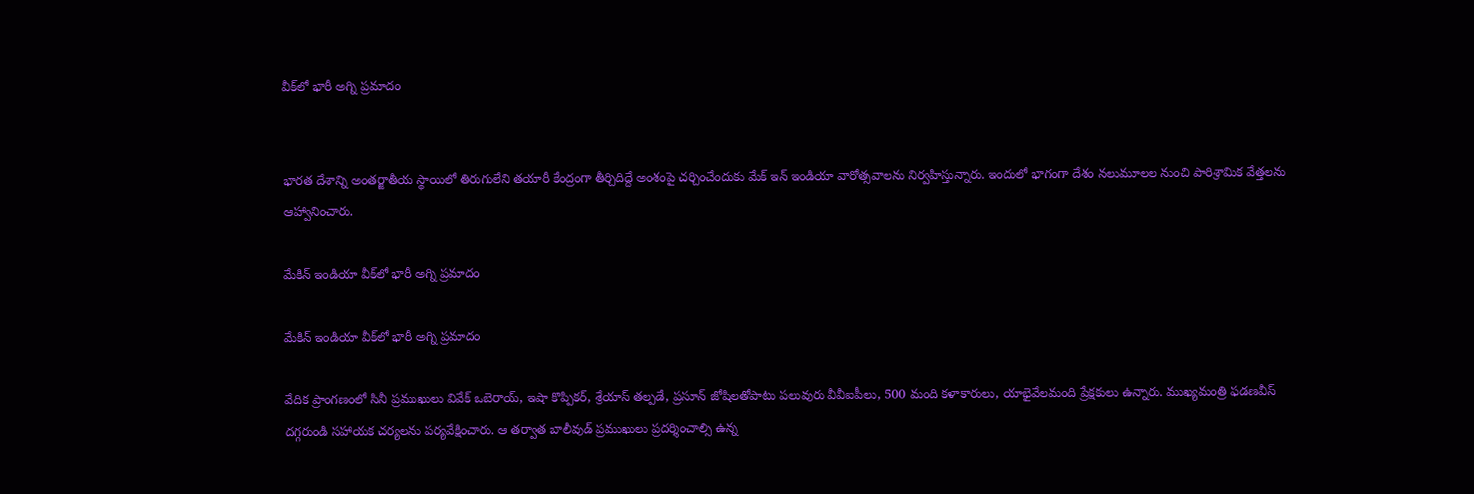వీక్‌లో భారీ అగ్ని ప్రమాదం


భారత దేశాన్ని అంతర్జాతీయ స్థాయిలో తిరుగులేని తయారీ కేంద్రంగా తీర్చిదిద్దే అంశంపై చర్చించేందుకు మేక్ ఇన్ ఇండియా వారోత్సవాలను నిర్వహిస్తున్నారు. ఇందులో భాగంగా దేశం నలుమూలల నుంచి పారిశ్రామిక వేత్తలను ఆహ్వానించారు.

మేకిన్ ఇండియా వీక్‌లో భారీ అగ్ని ప్రమాదం

మేకిన్ ఇండియా వీక్‌లో భారీ అగ్ని ప్రమాదం

వేదిక ప్రాంగణంలో సినీ ప్రముఖులు వివేక్‌ ఒబెరాయ్‌, ఇషా కొప్పికర్‌, శ్రేయాస్‌ తల్పడే, ప్రసూన్‌ జోషిలతోపాటు పలువురు వీవీఐపీలు, 500 మంది కళాకారులు, యాభైవేలమంది ప్రేక్షకులు ఉన్నారు. ముఖ్యమంత్రి ఫడణవీస్‌ దగ్గరుండి సహాయక చర్యలను పర్యవేక్షించారు. ఆ తర్వాత బాలీవుడ్‌ ప్రముఖులు ప్రదర్శించాల్సి ఉన్న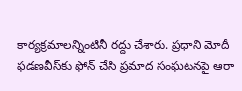కార్యక్రమాలన్నింటినీ రద్దు చేశారు. ప్రధాని మోదీ ఫడణవీస్‌కు ఫోన్‌ చేసి ప్రమాద సంఘటనపై ఆరా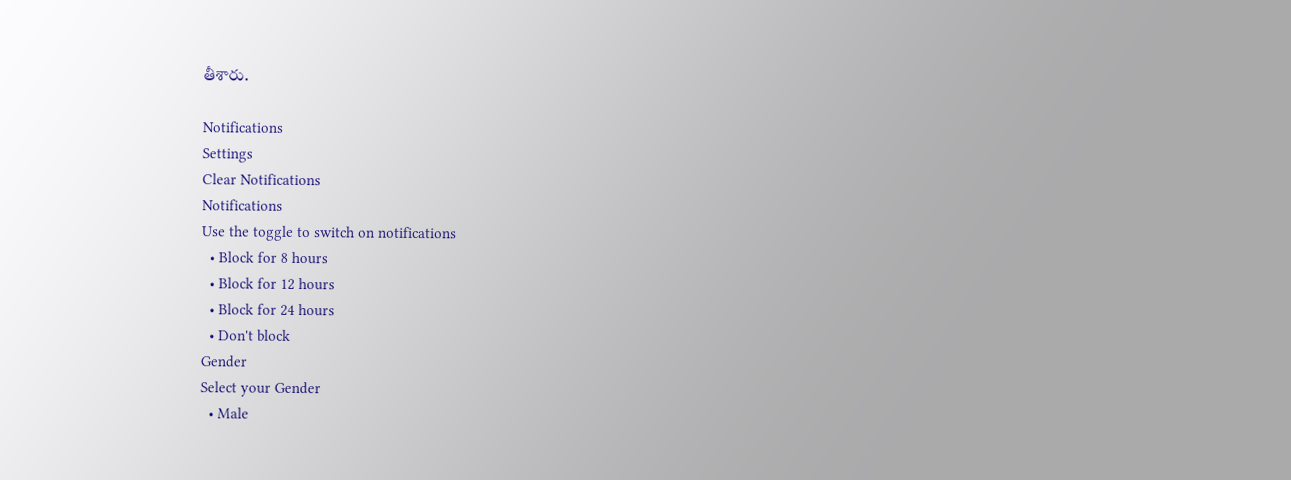తీశారు.

Notifications
Settings
Clear Notifications
Notifications
Use the toggle to switch on notifications
  • Block for 8 hours
  • Block for 12 hours
  • Block for 24 hours
  • Don't block
Gender
Select your Gender
  • Male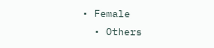• Female
  • Others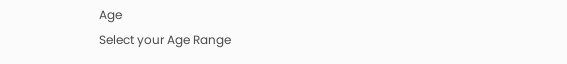Age
Select your Age Range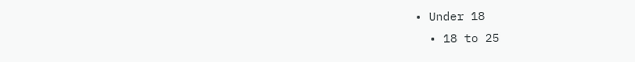• Under 18
  • 18 to 25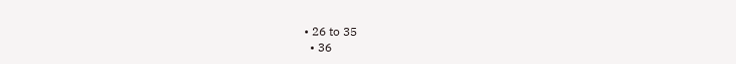• 26 to 35
  • 36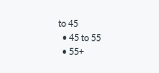to 45
  • 45 to 55
  • 55+